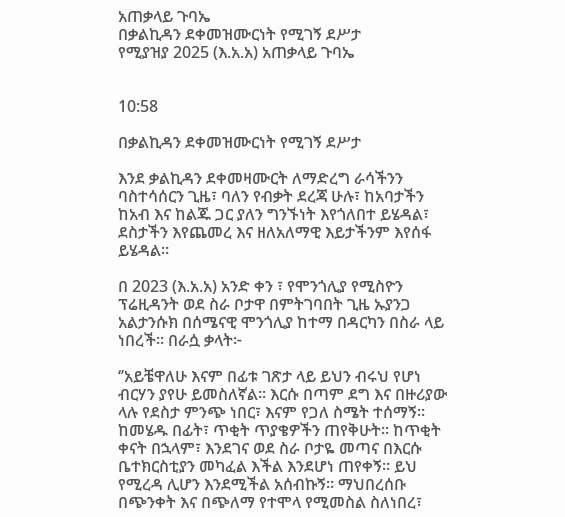አጠቃላይ ጉባኤ
በቃልኪዳን ደቀመዝሙርነት የሚገኝ ደሥታ
የሚያዝያ 2025 (እ.አ.አ) አጠቃላይ ጉባኤ


10:58

በቃልኪዳን ደቀመዝሙርነት የሚገኝ ደሥታ

እንደ ቃልኪዳን ደቀመዛሙርት ለማድረግ ራሳችንን ባስተሳሰርን ጊዜ፣ ባለን የብቃት ደረጃ ሁሉ፣ ከአባታችን ከአብ እና ከልጁ ጋር ያለን ግንኙነት እየጎለበተ ይሄዳል፣ ደስታችን እየጨመረ እና ዘለአለማዊ እይታችንም እየሰፋ ይሄዳል።

በ 2023 (እ.አ.አ) አንድ ቀን ፣ የሞንጎሊያ የሚስዮን ፕሬዚዳንት ወደ ስራ ቦታዋ በምትገባበት ጊዜ ኡያንጋ አልታንሱክ በሰሜናዊ ሞንጎሊያ ከተማ በዳርካን በስራ ላይ ነበረች። በራሷ ቃላት፦

‘’አይቼዋለሁ እናም በፊቱ ገጽታ ላይ ይህን ብሩህ የሆነ ብርሃን ያየሁ ይመስለኛል። እርሱ በጣም ደግ እና በዙሪያው ላሉ የደስታ ምንጭ ነበር፣ እናም የጋለ ስሜት ተሰማኝ። ከመሄዱ በፊት፣ ጥቂት ጥያቄዎችን ጠየቅሁት። ከጥቂት ቀናት በኋላም፣ እንደገና ወደ ስራ ቦታዬ መጣና በእርሱ ቤተክርስቲያን መካፈል እችል እንደሆነ ጠየቀኝ። ይህ የሚረዳ ሊሆን እንደሚችል አሰብኩኝ። ማህበረሰቡ በጭንቀት እና በጭለማ የተሞላ የሚመስል ስለነበረ፣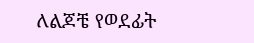ለልጆቼ የወደፊት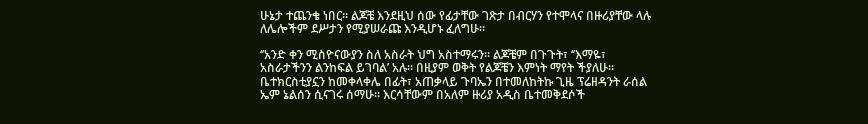ሁኔታ ተጨንቄ ነበር። ልጆቼ እንደዚህ ሰው የፊታቸው ገጽታ በብርሃን የተሞላና በዙሪያቸው ላሉ ለሌሎችም ደሥታን የሚያሠራጩ እንዲሆኑ ፈለግሁ።

‘’አንድ ቀን ሚስዮናውያን ስለ አስራት ህግ አስተማሩን። ልጆቼም በጉጉት፣ ‘’እማዬ፣ አስራታችንን ልንከፍል ይገባል’ አሉ። በዚያም ወቅት የልጆቼን እምነት ማየት ችያለሁ። ቤተክርስቲያኗን ከመቀላቀሌ በፊት፣ አጠቃላይ ጉባኤን በተመለከትኩ ጊዜ ፕሬዘዳንት ራሰል ኤም ኔልሰን ሲናገሩ ሰማሁ። እርሳቸውም በአለም ዙሪያ አዲስ ቤተመቅደሶች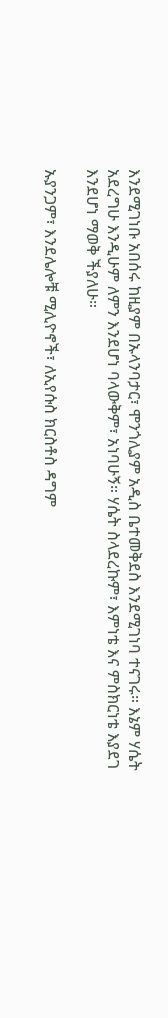እንደሚገነቡ አበሰሩ ከዚያም በኡላንባታር፣ ሞንጎሊያም አዲስ ቤተመቅደስ እንደሚገነባ ተናገሩ። እኔም ሃሴት አደረግሁ እንዲሁም ለምን እንደሆነ ባላውቅም፣ አነባሁኝ። ሃሴት ስላደረኩም፣ እምነቴ እና ምስክርነቴ እያደገ እንደሆነ ማወቅ ችያለሁ።

ኡያንጋም፣ እንደሌሎቹ ሚሊዮኖች፣ ለኢየሱስ ክርስቶስ ዳግም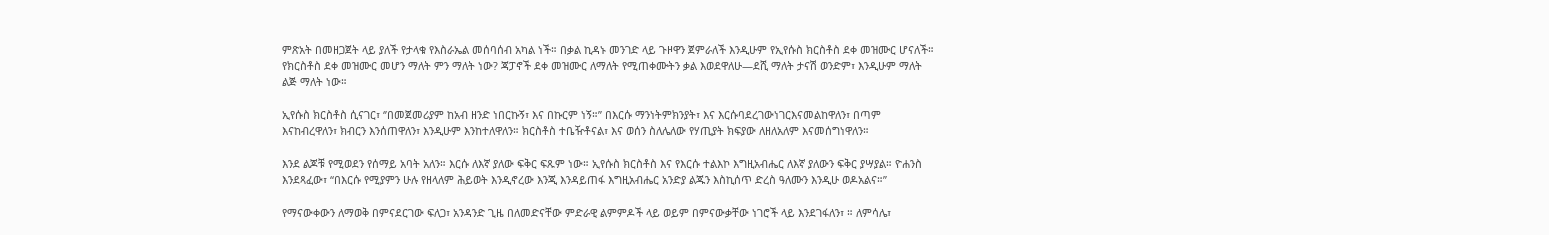ምጽአት በመዘጋጀት ላይ ያለች የታላቁ የእስራኤል መሰባሰብ አካል ነች። በቃል ኪዳኑ መንገድ ላይ ጉዞዋን ጀምራለች እንዲሁም የኢየሱስ ክርስቶስ ደቀ መዝሙር ሆናለች። የክርስቶስ ደቀ መዝሙር መሆን ማለት ምን ማለት ነው? ጃፓኖች ደቀ መዝሙር ለማለት የሚጠቀሙትን ቃል እወደዋለሁ—ደሺ ማለት ታናሽ ወንድም፣ እንዲሁም ማለት ልጅ ማለት ነው።

ኢየሱስ ክርስቶስ ሲናገር፣ ‘’በመጀመሪያም ከአብ ዘንድ ነበርኩኝ፣ እና በኩርም ነኝ።’’ በእርሱ ማንነትምክንያት፣ እና እርሱባደረገውነገርእናመልከዋለን፣ በጣም እናከብረዋለን፣ ክብርን እንሰጠዋለን፣ እንዲሁም እንከተለዋለን። ክርስቶስ ተቤዥቶናል፣ እና ወሰን ስለሌለው የሃጢያት ክፍያው ለዘለአለም እናመሰግነዋለን።

እንደ ልጆቹ የሚወደን የሰማይ አባት አለን። እርሱ ለእኛ ያለው ፍቅር ፍጹም ነው። ኢየሱስ ክርስቶስ እና የእርሱ ተልእኮ እግዚአብሔር ለእኛ ያለውን ፍቅር ያሣያል። ዮሐንስ እንደጻፈው፣ “በእርሱ የሚያምን ሁሉ የዘላለም ሕይወት እንዲኖረው እንጂ እንዳይጠፋ እግዚአብሔር አንድያ ልጁን እስኪሰጥ ድረስ ዓለሙን እንዲሁ ወዶአልና።’’

የማናውቀውን ለማወቅ በምናደርገው ፍለጋ፣ አንዳንድ ጊዜ በለመድናቸው ምድራዊ ልምምዶች ላይ ወይም በምናውቃቸው ነገሮች ላይ እንደገፋለን፣ ። ለምሳሌ፣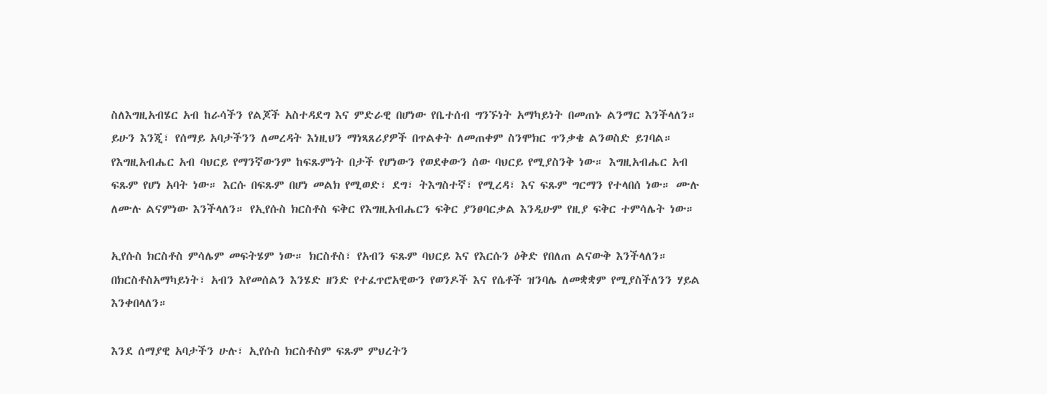ስለእግዚአብሄር አብ ከራሳችን የልጆች አስተዳደግ እና ምድራዊ በሆነው የቤተሰብ ግንኙነት አማካይነት በመጠኑ ልንማር እንችላለን። ይሁን እንጂ፣ የሰማይ አባታችንን ለመረዳት እነዚህን ማነጻጸሪያዎች በጥልቀት ለመጠቀም ስንሞክር ጥንቃቄ ልንወስድ ይገባል። የእግዚአብሔር አብ ባህርይ የማንኛውንም ከፍጹምነት በታች የሆነውን የወደቀውን ሰው ባህርይ የሚያስንቅ ነው። እግዚአብሔር አብ ፍጹም የሆነ አባት ነው። እርሱ በፍጹም በሆነ መልክ የሚወድ፣ ደግ፣ ትእግስተኛ፣ የሚረዳ፣ እና ፍጹም ግርማን የተላበሰ ነው። ሙሉ ለሙሉ ልናምነው እንችላለን። የኢየሱስ ክርስቶስ ፍቅር የእግዚአብሔርን ፍቅር ያንፀባርቃል እንዲሁም የዚያ ፍቅር ተምሳሌት ነው።

ኢየሱስ ክርስቶስ ምሳሌም መፍትሄም ነው። ክርስቶስ፣ የአብን ፍጹም ባህርይ እና የእርሱን ዕቅድ የበለጠ ልናውቅ እንችላለን። በክርስቶስአማካይነት፣ አብን እየመሰልን እንሄድ ዘንድ የተፈጥሮአዊውን የወንዶች እና የሴቶች ዝንባሌ ለመቋቋም የሚያስችለንን ሃይል እንቀበላለን።

እንደ ሰማያዊ አባታችን ሁሉ፣ ኢየሱስ ክርስቶስም ፍጹም ምህረትን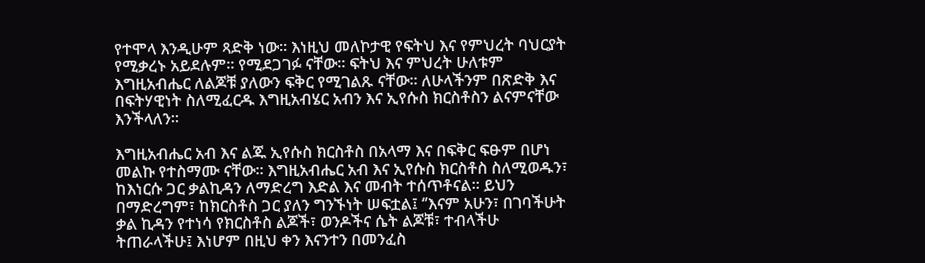የተሞላ እንዲሁም ጻድቅ ነው። እነዚህ መለኮታዊ የፍትህ እና የምህረት ባህርያት የሚቃረኑ አይደሉም። የሚደጋገፉ ናቸው። ፍትህ እና ምህረት ሁለቱም እግዚአብሔር ለልጆቹ ያለውን ፍቅር የሚገልጹ ናቸው። ለሁላችንም በጽድቅ እና በፍትሃዊነት ስለሚፈርዱ እግዚአብሄር አብን እና ኢየሱስ ክርስቶስን ልናምናቸው እንችላለን።

እግዚአብሔር አብ እና ልጁ ኢየሱስ ክርስቶስ በአላማ እና በፍቅር ፍፁም በሆነ መልኩ የተስማሙ ናቸው። እግዚአብሔር አብ እና ኢየሱስ ክርስቶስ ስለሚወዱን፣ ከእነርሱ ጋር ቃልኪዳን ለማድረግ እድል እና መብት ተሰጥቶናል። ይህን በማድረግም፣ ከክርስቶስ ጋር ያለን ግንኙነት ሠፍቷል፤ ‘’እናም አሁን፣ በገባችሁት ቃል ኪዳን የተነሳ የክርስቶስ ልጆች፣ ወንዶችና ሴት ልጆቹ፣ ተብላችሁ ትጠራላችሁ፤ እነሆም በዚህ ቀን እናንተን በመንፈስ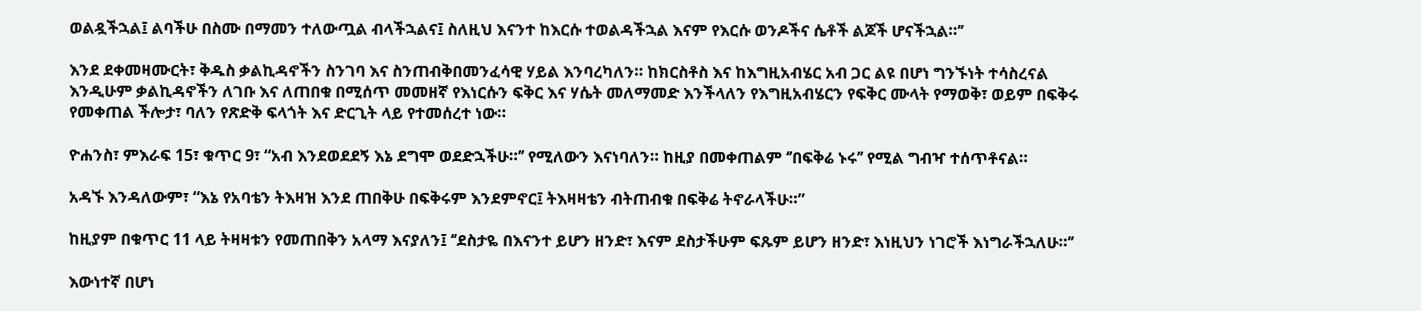ወልዷችኋል፤ ልባችሁ በስሙ በማመን ተለውጧል ብላችኋልና፤ ስለዚህ እናንተ ከእርሱ ተወልዳችኋል እናም የእርሱ ወንዶችና ሴቶች ልጆች ሆናችኋል።’’

እንደ ደቀመዛሙርት፣ ቅዱስ ቃልኪዳኖችን ስንገባ እና ስንጠብቅበመንፈሳዊ ሃይል እንባረካለን። ከክርስቶስ እና ከእግዚአብሄር አብ ጋር ልዩ በሆነ ግንኙነት ተሳስረናል እንዲሁም ቃልኪዳኖችን ለገቡ እና ለጠበቁ በሚሰጥ መመዘኛ የእነርሱን ፍቅር እና ሃሴት መለማመድ እንችላለን የእግዚአብሄርን የፍቅር ሙላት የማወቅ፣ ወይም በፍቅሩ የመቀጠል ችሎታ፣ ባለን የጽድቅ ፍላጎት እና ድርጊት ላይ የተመሰረተ ነው።

ዮሐንስ፣ ምእራፍ 15፣ ቁጥር 9፣ “አብ እንደወደደኝ እኔ ደግሞ ወደድኋችሁ።’’ የሚለውን እናነባለን። ከዚያ በመቀጠልም ‘’በፍቅሬ ኑሩ’’ የሚል ግብዣ ተሰጥቶናል።

አዳኙ እንዳለውም፣ “እኔ የአባቴን ትእዛዝ እንደ ጠበቅሁ በፍቅሩም እንደምኖር፤ ትእዛዛቴን ብትጠብቁ በፍቅሬ ትኖራላችሁ።”

ከዚያም በቁጥር 11 ላይ ትዛዛቱን የመጠበቅን አላማ እናያለን፤ ‘’ደስታዬ በእናንተ ይሆን ዘንድ፣ እናም ደስታችሁም ፍጹም ይሆን ዘንድ፣ እነዚህን ነገሮች እነግራችኋለሁ።’’

እውነተኛ በሆነ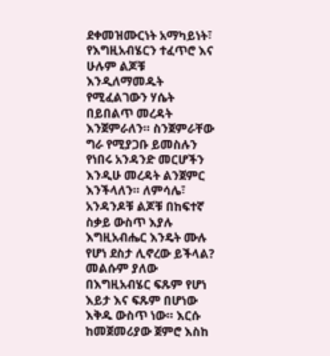ደቀመዝሙርነት አማካይነት፣ የእግዚአብሄርን ተፈጥሮ እና ሁሉም ልጆቹ እንዲለማመዱት የሚፈልገውን ሃሴት በይበልጥ መረዳት እንጀምራለን። ስንጀምራቸው ግራ የሚያጋቡ ይመስሉን የነበሩ አንዳንድ መርሆችን እንዲሁ መረዳት ልንጀምር እንችላለን። ለምሳሌ፣ አንዳንዶቹ ልጆቹ በከፍተኛ ስቃይ ውስጥ እያሉ እግዚአብሔር እንዴት ሙሉ የሆነ ደስታ ሊኖረው ይችላል? መልሱም ያለው በእግዚአብሄር ፍጹም የሆነ እይታ እና ፍጹም በሆነው እቅዱ ውስጥ ነው። እርሱ ከመጀመሪያው ጀምሮ እስከ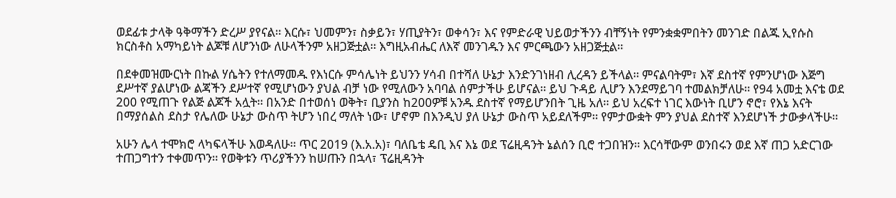ወደፊቱ ታላቅ ዓቅማችን ድረሥ ያየናል። እርሱ፣ ህመምን፣ ስቃይን፣ ሃጢያትን፣ ወቀሳን፣ እና የምድራዊ ህይወታችንን ብቸኝነት የምንቋቋምበትን መንገድ በልጁ ኢየሱስ ክርስቶስ አማካይነት ልጆቹ ለሆንነው ለሁላችንም አዘጋጅቷል። እግዚአብሔር ለእኛ መንገዱን እና ምርጫውን አዘጋጅቷል።

በደቀመዝሙርነት በኩል ሃሴትን የተለማመዱ የእነርሱ ምሳሌነት ይህንን ሃሳብ በተሻለ ሁኔታ እንድንገነዘብ ሊረዳን ይችላል። ምናልባትም፣ እኛ ደስተኛ የምንሆነው እጅግ ደሥተኛ ያልሆነው ልጃችን ደሥተኛ የሚሆነውን ያህል ብቻ ነው የሚለውን አባባል ሰምታችሁ ይሆናል። ይህ ጉዳይ ሊሆን እንደማይገባ ተመልክቻለሁ። የ94 አመቷ እናቴ ወደ 200 የሚጠጉ የልጅ ልጆች አሏት። በአንድ በተወሰነ ወቅት፣ ቢያንስ ከ200ዎቹ አንዱ ደስተኛ የማይሆንበት ጊዜ አለ። ይህ አረፍተ ነገር እውነት ቢሆን ኖሮ፣ የእኔ እናት በማያሰልስ ደስታ የሌለው ሁኔታ ውስጥ ትሆን ነበረ ማለት ነው፣ ሆኖም በእንዲህ ያለ ሁኔታ ውስጥ አይደለችም። የምታውቋት ምን ያህል ደስተኛ እንደሆነች ታውቃላችሁ።

አሁን ሌላ ተሞክሮ ላካፍላችሁ እወዳለሁ። ጥር 2019 (እ.አ.አ)፣ ባለቤቴ ዴቢ እና እኔ ወደ ፕሬዚዳንት ኔልሰን ቢሮ ተጋበዝን። እርሳቸውም ወንበሩን ወደ እኛ ጠጋ አድርገው ተጠጋግተን ተቀመጥን። የወቅቱን ጥሪያችንን ከሠጡን በኋላ፣ ፕሬዚዳንት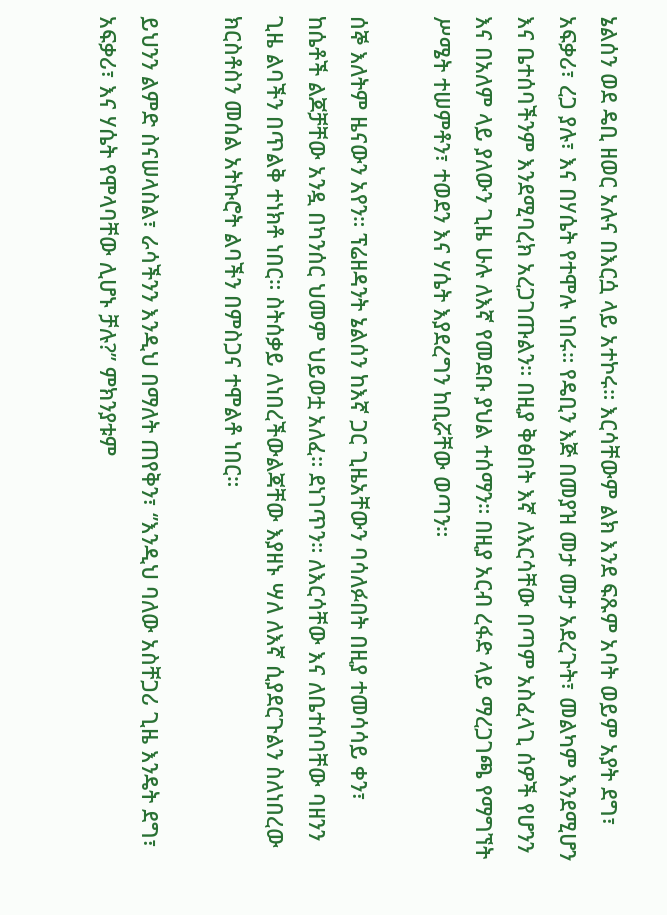ኔልሰን ወደ ዴቢ ዘወር አሉና በእርሷ ላይ አተኮሩ። እርሳቸውም ልክ እንደ ፍጹም አባት ወይም አያት ደግ፣ አፍቃሪ፣ ረጋ ያሉ፣ እና በሃሴት የተሞሉ ነበሩ። የዴቢን እጅ በመያዝ መታ መታ አደረጉት፣ መልካም እንደሚሆን እና ቤተሰባችንም እንደሚባረክ አረጋገጡልን። በዚያ ቅፅበት እኛ ለእርሳቸው በጣም አስፈላጊ ሰዎች የሆንን እና በአለም ላይ ያለውን ጊዜ ሁሉ ለእኛ የመደቡ ያህል ተሰማን። በዚያ አርብ ረፋድ ላይ ማረጋገጫ የማግኘት ሥሜት ተሠምቶን፣ ተወደን እና ሃሴት እያደረግን ከቢሯቸው ወጣን።

ሰኞ እለትም ዜናውን አየን። ፕሬዘዳንት ኔልሰን ከእኛ ጋር ጊዜአቸውን ባሳለፉበት በዚያ ተመሳሳይ ቀን፣ ከሴቶች ልጆቻቸው አንዷ በካንሰር ህመም ህይወቷ አለፈ። ደነገጥን። ለእርሳቸው እና ለቤተሰባቸው ባዘንን ጊዜ ልባችን በጥልቅ ተነክቶ ነበር። ስትሰቃይ ለነበረችውልጃቸው እያዘኑ ሣለ ለእኛ ሲያደርጉልን ስለነበረው ክርስቶስን መሰል አትኩሮት ልባችን በምስጋና ተሞልቶ ነበር።

ይህንን ልምድ ስናሠላስል፣ ራሳችንን እንዲህ በማለት ጠየቅን፣ ‘’እንዲህ ባለው አስቸጋሪ ጊዜ እንዴት ደግ፣ አፍቃሪ፣ እና ሃሴት የሞላባቸው ሊሆኑ ቻሉ?’’ ምክንያቱም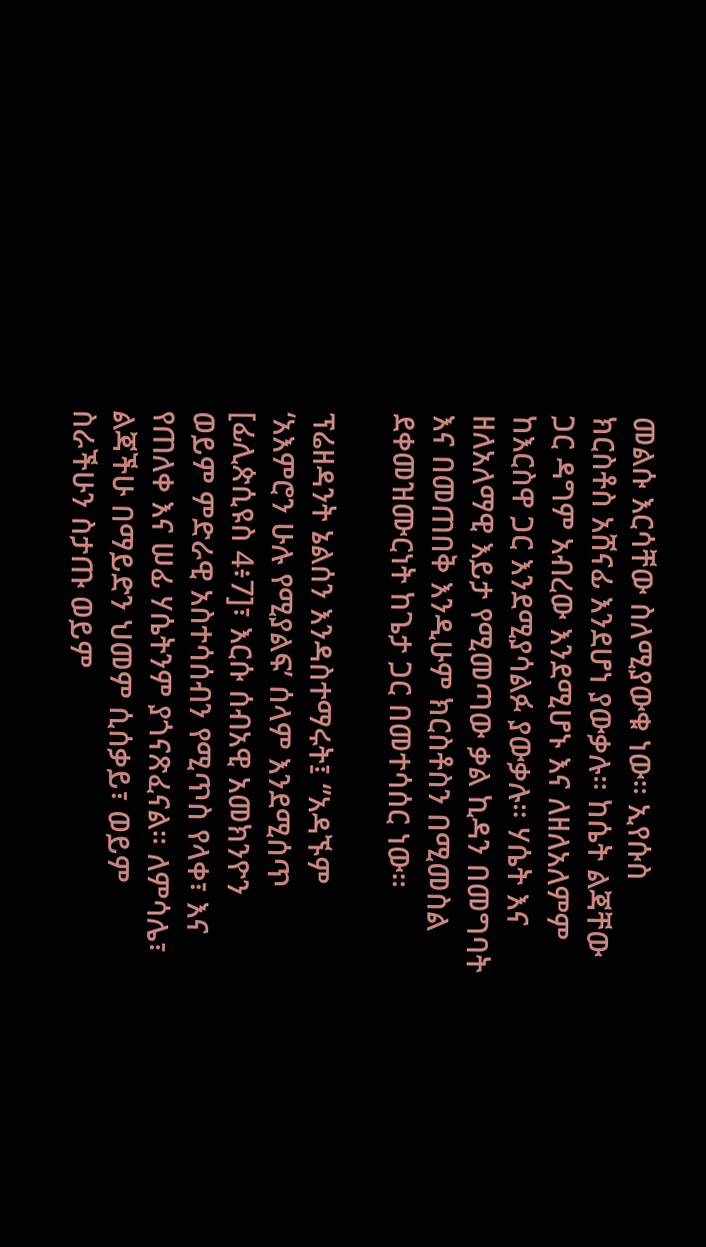መልሱ እርሳቸው ስለሚያውቁ ነው። ኢየሱስ ክርስቶስ አሸናፊ እንደሆነ ያውቃሉ። ከሴት ልጃቸው ጋር ዳግም አብረው እንደሚሆኑ እና ለዘለአለምም ከእርስዋ ጋር እንደሚያሳልፉ ያውቃሉ። ሃሴት እና ዘለአለማዊ እይታ የሚመጣው ቃል ኪዳን በመግባት እና በመጠበቅ እንዲሁም ክርስቶስን በሚመስል ደቀመዝሙርነት ከጌታ ጋር በመተሳሰር ነው።

ፕሬዘዳንት ኔልሰን እንዳስተማሩት፤ ‘’አዳኙም ‘አእምሮን ሁሉ የሚያልፍ’ ሰላም እንደሚሰጥ [ፊሊጵሲዩስ 4፥7]፣ እርሱ ሰብአዊ አመክንዮን ወይም ምድራዊ አስተሳሰብን የሚጥስ የላቀ፣ እና የጠለቀ እና ሠፊ ሃሴትንም ያጎናጽፈናል። ለምሳሌ፣ ልጃችሁ በማይድን ህመም ሲሰቃይ፣ ወይም ስራችሁን ስታጡ ወይም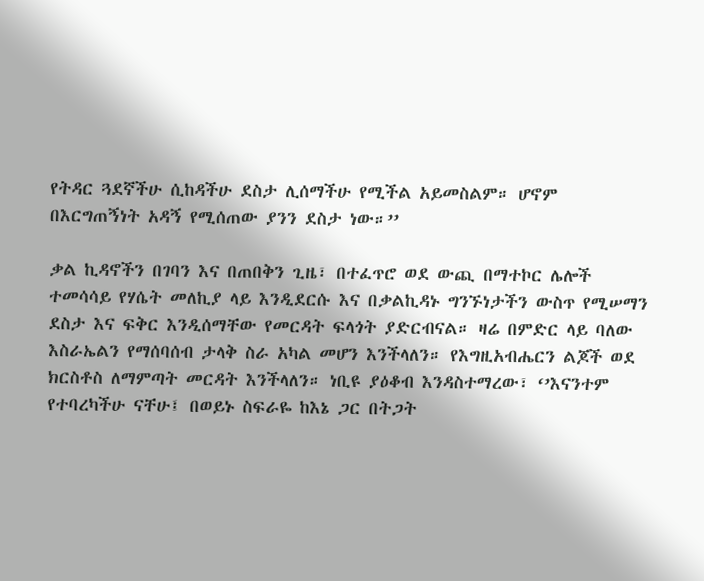የትዳር ጓደኛችሁ ሲከዳችሁ ደስታ ሊሰማችሁ የሚችል አይመስልም። ሆኖም በእርግጠኝነት አዳኝ የሚሰጠው ያንን ደስታ ነው።’’

ቃል ኪዳኖችን በገባን እና በጠበቅን ጊዜ፣ በተፈጥሮ ወደ ውጪ በማተኮር ሌሎች ተመሳሳይ የሃሴት መለኪያ ላይ እንዲደርሱ እና በቃልኪዳኑ ግንኙነታችን ውስጥ የሚሠማን ደስታ እና ፍቅር እንዲሰማቸው የመርዳት ፍላጎት ያድርብናል። ዛሬ በምድር ላይ ባለው እስራኤልን የማሰባሰብ ታላቅ ስራ አካል መሆን እንችላለን። የእግዚአብሔርን ልጆች ወደ ክርስቶስ ለማምጣት መርዳት እንችላለን። ነቢዩ ያዕቆብ እንዳስተማረው፣ ‘’እናንተም የተባረካችሁ ናቸሁ፤ በወይኑ ስፍራዬ ከእኔ ጋር በትጋት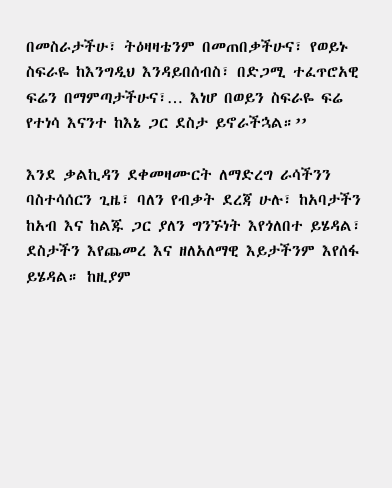በመስራታችሁ፣ ትዕዛዛቴንም በመጠበቃችሁና፣ የወይኑ ስፍራዬ ከእንግዲህ እንዳይበሰብስ፣ በድጋሚ ተፈጥሮአዊ ፍሬን በማምጣታችሁና፣… እነሆ በወይን ስፍራዬ ፍሬ የተነሳ እናንተ ከእኔ ጋር ደስታ ይኖራችኋል።’’

እንደ ቃልኪዳን ደቀመዛሙርት ለማድረግ ራሳችንን ባስተሳሰርን ጊዜ፣ ባለን የብቃት ደረጃ ሁሉ፣ ከአባታችን ከአብ እና ከልጁ ጋር ያለን ግንኙነት እየጎለበተ ይሄዳል፣ ደስታችን እየጨመረ እና ዘለአለማዊ እይታችንም እየሰፋ ይሄዳል። ከዚያም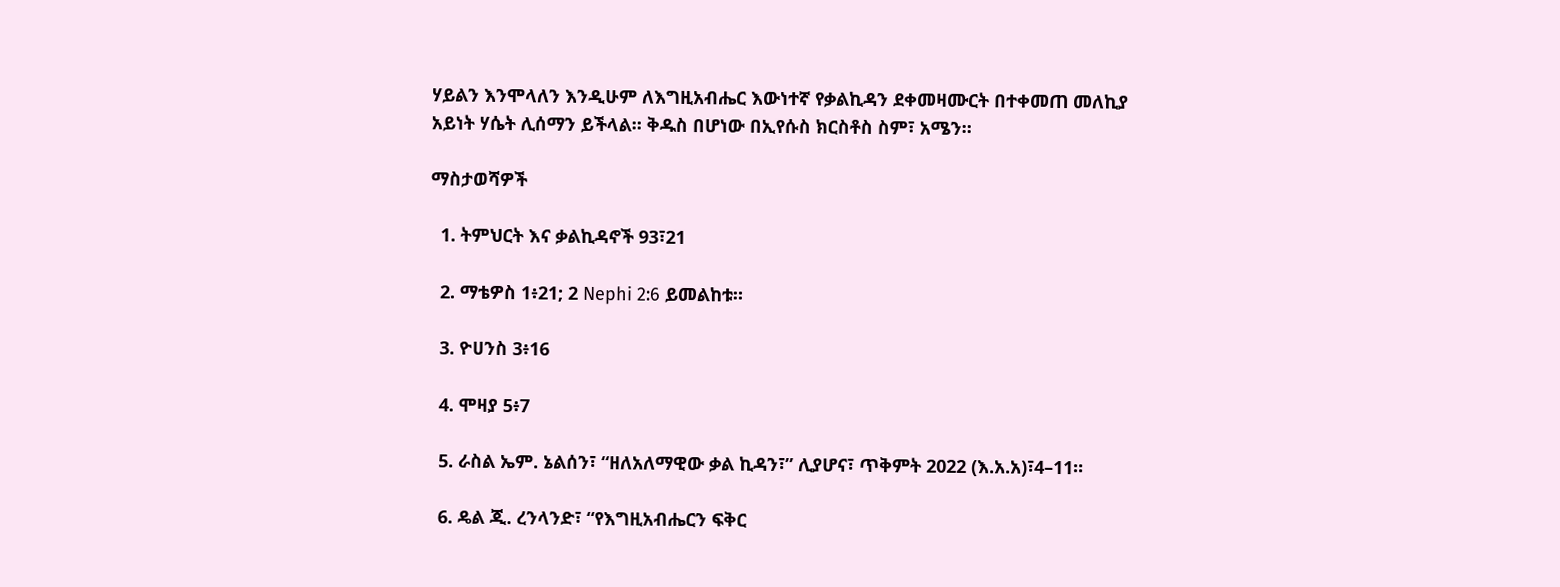ሃይልን እንሞላለን እንዲሁም ለእግዚአብሔር እውነተኛ የቃልኪዳን ደቀመዛሙርት በተቀመጠ መለኪያ አይነት ሃሴት ሊሰማን ይችላል። ቅዱስ በሆነው በኢየሱስ ክርስቶስ ስም፣ አሜን።

ማስታወሻዎች

  1. ትምህርት እና ቃልኪዳኖች 93፣21

  2. ማቴዎስ 1፥21; 2 Nephi 2:6 ይመልከቱ።

  3. ዮሀንስ 3፥16

  4. ሞዛያ 5፥7

  5. ራስል ኤም. ኔልሰን፣ “ዘለአለማዊው ቃል ኪዳን፣” ሊያሆና፣ ጥቅምት 2022 (እ.አ.አ)፣4–11።

  6. ዴል ጂ. ረንላንድ፣ “የእግዚአብሔርን ፍቅር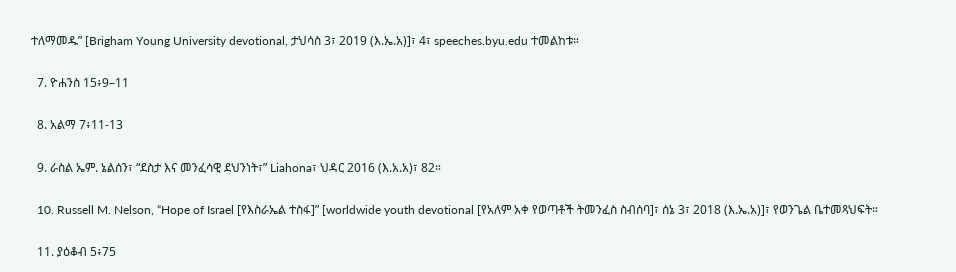ተለማመዱ” [Brigham Young University devotional, ታህሳስ 3፣ 2019 (እ.ኤ.አ)]፣ 4፣ speeches.byu.edu ተመልከቱ።

  7. ዮሐንስ 15፥9–11

  8. አልማ 7፥11-13

  9. ራስል ኤም. ኔልሰን፣ “ደስታ እና መንፈሳዊ ደህንነት፣” Liahona፣ ህዳር 2016 (እ.አ.አ)፣ 82።

  10. Russell M. Nelson, “Hope of Israel [የእስራኤል ተስፋ]” [worldwide youth devotional [የአለም አቀ የወጣቶች ትመንፈስ ስብሰባ]፣ ሰኔ 3፣ 2018 (እ.ኤ.አ)]፣ የወንጌል ቤተመጻህፍት።

  11. ያዕቆብ 5፥75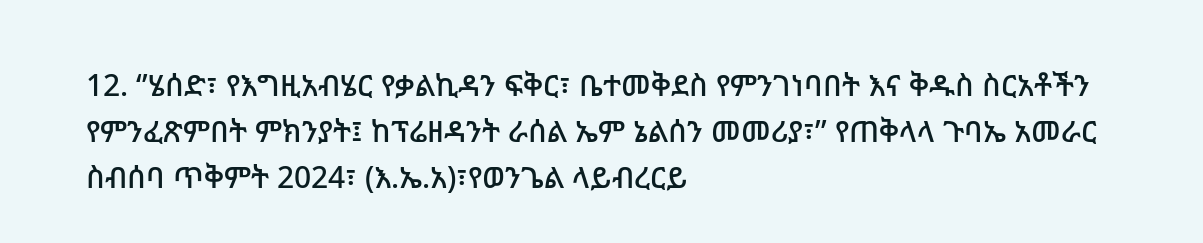12. ‘’ሄሰድ፣ የእግዚአብሄር የቃልኪዳን ፍቅር፣ ቤተመቅደስ የምንገነባበት እና ቅዱስ ስርአቶችን የምንፈጽምበት ምክንያት፤ ከፕሬዘዳንት ራሰል ኤም ኔልሰን መመሪያ፣’’ የጠቅላላ ጉባኤ አመራር ስብሰባ ጥቅምት 2024፣ (እ.ኤ.አ)፣የወንጌል ላይብረርይ